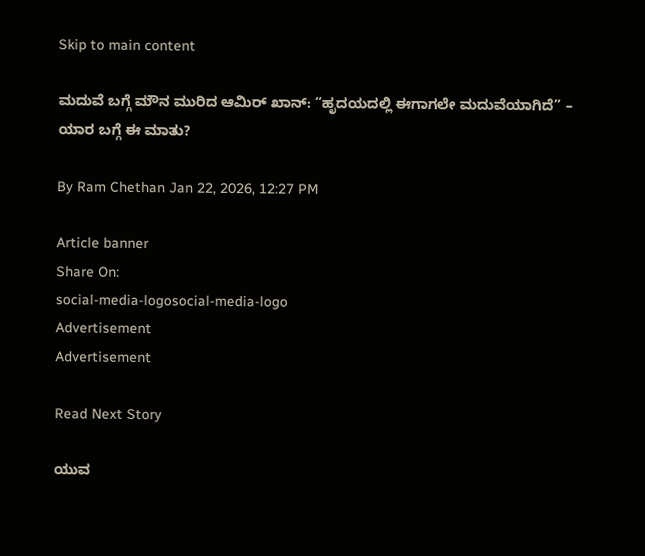Skip to main content

ಮದುವೆ ಬಗ್ಗೆ ಮೌನ ಮುರಿದ ಆಮಿರ್ ಖಾನ್: “ಹೃದಯದಲ್ಲಿ ಈಗಾಗಲೇ ಮದುವೆಯಾಗಿದೆ” – ಯಾರ ಬಗ್ಗೆ ಈ ಮಾತು?

By Ram Chethan Jan 22, 2026, 12:27 PM

Article banner
Share On:
social-media-logosocial-media-logo
Advertisement
Advertisement

Read Next Story

ಯುವ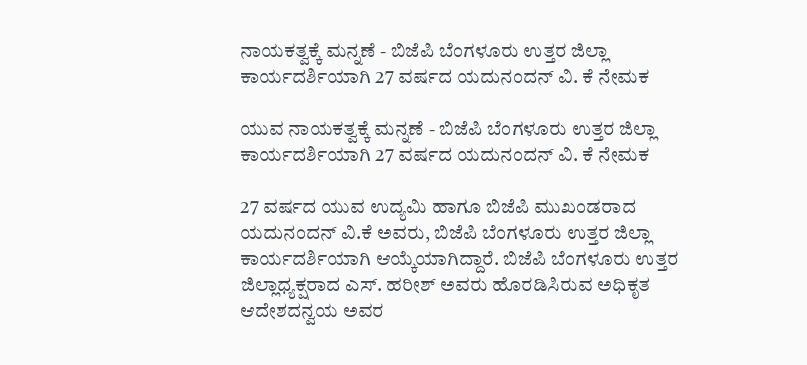ನಾಯಕತ್ವಕ್ಕೆ ಮನ್ನಣೆ - ಬಿಜೆಪಿ ಬೆಂಗಳೂರು ಉತ್ತರ ಜಿಲ್ಲಾ ಕಾರ್ಯದರ್ಶಿಯಾಗಿ 27 ವರ್ಷದ ಯದುನಂದನ್‌ ವಿ. ಕೆ ನೇಮಕ

ಯುವ ನಾಯಕತ್ವಕ್ಕೆ ಮನ್ನಣೆ - ಬಿಜೆಪಿ ಬೆಂಗಳೂರು ಉತ್ತರ ಜಿಲ್ಲಾ ಕಾರ್ಯದರ್ಶಿಯಾಗಿ 27 ವರ್ಷದ ಯದುನಂದನ್‌ ವಿ. ಕೆ ನೇಮಕ

27 ವರ್ಷದ ಯುವ ಉದ್ಯಮಿ ಹಾಗೂ ಬಿಜೆಪಿ ಮುಖಂಡರಾದ ಯದುನಂದನ್‌ ವಿ.ಕೆ ಅವರು, ಬಿಜೆಪಿ ಬೆಂಗಳೂರು ಉತ್ತರ ಜಿಲ್ಲಾ ಕಾರ್ಯದರ್ಶಿಯಾಗಿ ಆಯ್ಕೆಯಾಗಿದ್ದಾರೆ. ಬಿಜೆಪಿ ಬೆಂಗಳೂರು ಉತ್ತರ ಜಿಲ್ಲಾಧ್ಯಕ್ಷರಾದ ಎಸ್‌. ಹರೀಶ್‌ ಅವರು ಹೊರಡಿಸಿರುವ ಅಧಿಕೃತ ಆದೇಶದನ್ವಯ ಅವರ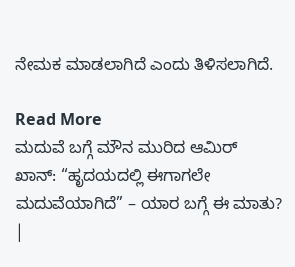ನೇಮಕ ಮಾಡಲಾಗಿದೆ ಎಂದು ತಿಳಿಸಲಾಗಿದೆ.

Read More
ಮದುವೆ ಬಗ್ಗೆ ಮೌನ ಮುರಿದ ಆಮಿರ್ ಖಾನ್: “ಹೃದಯದಲ್ಲಿ ಈಗಾಗಲೇ ಮದುವೆಯಾಗಿದೆ” – ಯಾರ ಬಗ್ಗೆ ಈ ಮಾತು? |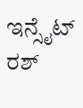ಇನ್ಸೈಟ್ ರಶ್